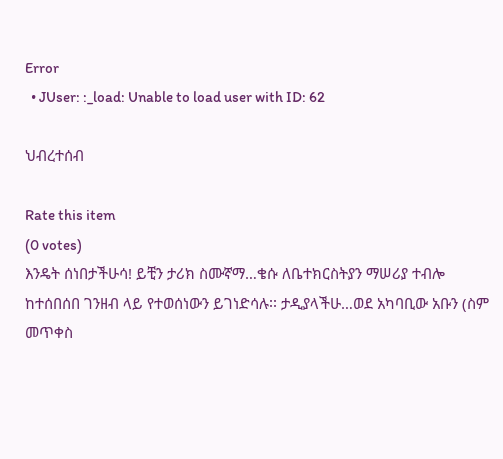Error
  • JUser: :_load: Unable to load user with ID: 62

ህብረተሰብ

Rate this item
(0 votes)
እንዴት ሰነበታችሁሳ! ይቺን ታሪክ ስሙኛማ…ቄሱ ለቤተክርስትያን ማሠሪያ ተብሎ ከተሰበሰበ ገንዘብ ላይ የተወሰነውን ይገነድሳሉ፡፡ ታዲያላችሁ…ወደ አካባቢው አቡን (ስም መጥቀስ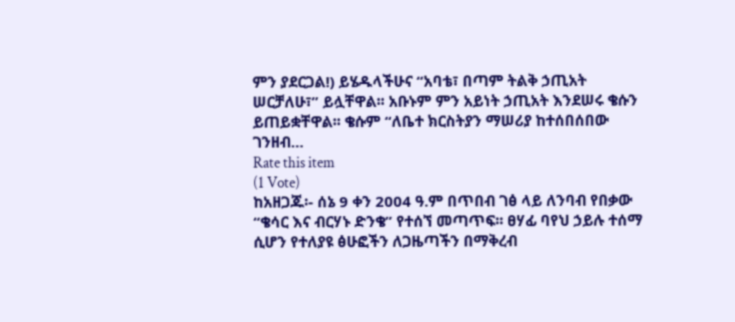ምን ያደርጋል!) ይሄዱላችሁና “አባቴ፣ በጣም ትልቅ ኃጢአት ሠርቻለሁ፣” ይሏቸዋል፡፡ አቡኑም ምን አይነት ኃጢአት እንደሠሩ ቄሱን ይጠይቋቸዋል፡፡ ቄሱም “ለቤተ ክርስትያን ማሠሪያ ከተሰበሰበው ገንዘብ…
Rate this item
(1 Vote)
ከአዘጋጁ፡- ሰኔ 9 ቀን 2004 ዓ.ም በጥበብ ገፅ ላይ ለንባብ የበቃው “ቄሳር እና ብርሃኑ ድንቄ” የተሰኘ መጣጥፍ፡፡ ፀሃፊ ባየህ ኃይሉ ተሰማ ሲሆን የተለያዩ ፅሁፎችን ለጋዜጣችን በማቅረብ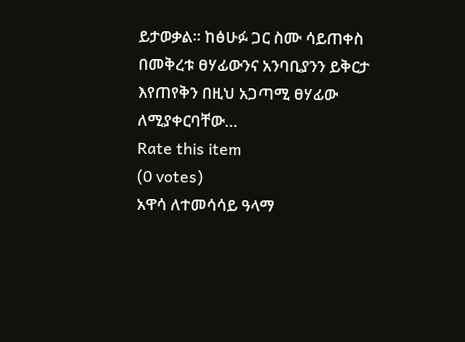ይታወቃል፡፡ ከፅሁፉ ጋር ስሙ ሳይጠቀስ በመቅረቱ ፀሃፊውንና አንባቢያንን ይቅርታ እየጠየቅን በዚህ አጋጣሚ ፀሃፊው ለሚያቀርባቸው…
Rate this item
(0 votes)
አዋሳ ለተመሳሳይ ዓላማ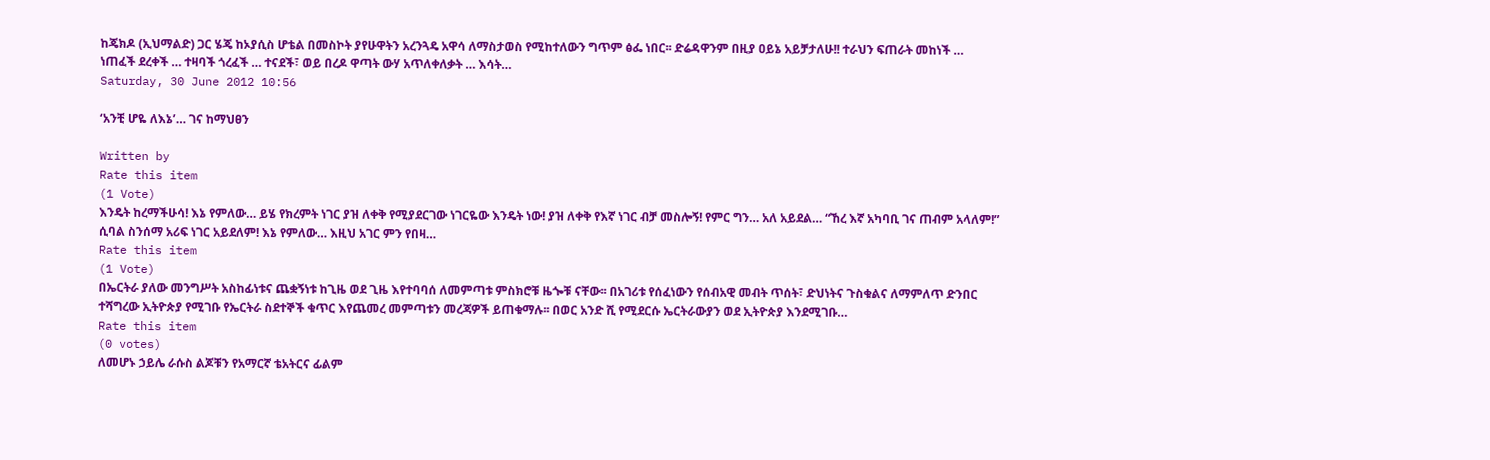ከጄክዶ (ኢህማልድ) ጋር ሄጄ ከኦያሲስ ሆቴል በመስኮት ያየሁዋትን አረንጓዴ አዋሳ ለማስታወስ የሚከተለውን ግጥም ፅፌ ነበር፡፡ ድሬዳዋንም በዚያ ዐይኔ አይቻታለሁ!! ተራህን ፍጠራት መከነች … ነጠፈች ደረቀች … ተዛባች ጎረፈች … ተናደች፣ ወይ በረዶ ዋጣት ውሃ አጥለቀለቃት … እሳት…
Saturday, 30 June 2012 10:56

‘አንቺ ሆዬ ለእኔ’… ገና ከማህፀን

Written by
Rate this item
(1 Vote)
እንዴት ከረማችሁሳ! እኔ የምለው… ይሄ የክረምት ነገር ያዝ ለቀቅ የሚያደርገው ነገርዬው እንዴት ነው! ያዝ ለቀቅ የእኛ ነገር ብቻ መስሎኝ! የምር ግን… አለ አይደል… “ኸረ እኛ አካባቢ ገና ጠብም አላለም!” ሲባል ስንሰማ አሪፍ ነገር አይደለም! እኔ የምለው… እዚህ አገር ምን የበዛ…
Rate this item
(1 Vote)
በኤርትራ ያለው መንግሥት አስከፊነቱና ጨቋኝነቱ ከጊዜ ወደ ጊዜ እየተባባሰ ለመምጣቱ ምስክሮቹ ዜጐቹ ናቸው፡፡ በአገሪቱ የሰፈነውን የሰብአዊ መብት ጥሰት፣ ድህነትና ጉስቁልና ለማምለጥ ድንበር ተሻግረው ኢትዮጵያ የሚገቡ የኤርትራ ስደተኞች ቁጥር እየጨመረ መምጣቱን መረጃዎች ይጠቁማሉ፡፡ በወር አንድ ሺ የሚደርሱ ኤርትራውያን ወደ ኢትዮጵያ እንደሚገቡ…
Rate this item
(0 votes)
ለመሆኑ ኃይሌ ራሱስ ልጆቹን የአማርኛ ቴአትርና ፊልም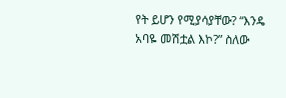የት ይሆን የሚያሳያቸው? “እንዴ አባዬ መሽቷል እኮ?” ስለው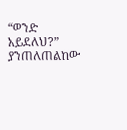“ወንድ አይደለህ?” ያንጠለጠልከው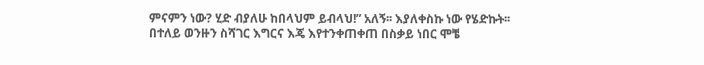ምናምን ነው? ሂድ ብያለሁ ከበላህም ይብላህ!” አለኝ፡፡ እያለቀስኩ ነው የሄድኩት፡፡ በተለይ ወንዙን ስሻገር እግርና እጄ እየተንቀጠቀጠ በስቃይ ነበር ሞቼ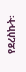የደረስኩት፡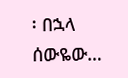፡ በኋላ ሰውዬው…